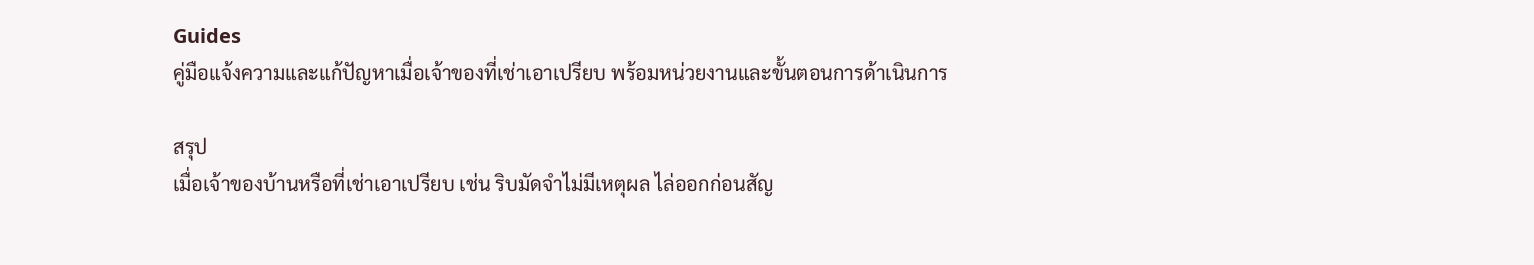Guides
คู่มือแจ้งความและแก้ปัญหาเมื่อเจ้าของที่เช่าเอาเปรียบ พร้อมหน่วยงานและขั้นตอนการด้าเนินการ

สรุป
เมื่อเจ้าของบ้านหรือที่เช่าเอาเปรียบ เช่น ริบมัดจำไม่มีเหตุผล ไล่ออกก่อนสัญ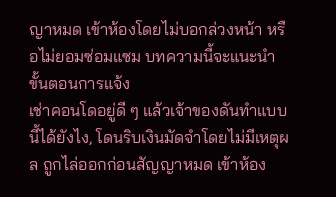ญาหมด เข้าห้องโดยไม่บอกล่วงหน้า หรือไม่ยอมซ่อมแซม บทความนี้จะแนะนำขั้นตอนการแจ้ง
เช่าคอนโดอยู่ดี ๆ แล้วเจ้าของดันทำแบบนี้ได้ยังไง, โดนริบเงินมัดจำโดยไม่มีเหตุผล ถูกไล่ออกก่อนสัญญาหมด เข้าห้อง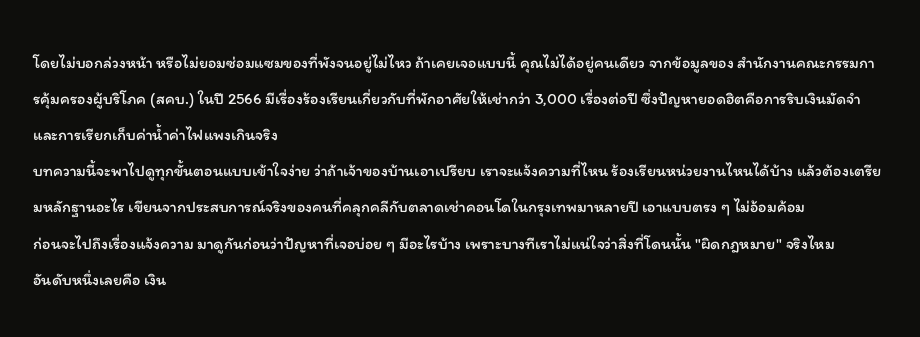โดยไม่บอกล่วงหน้า หรือไม่ยอมซ่อมแซมของที่พังจนอยู่ไม่ไหว ถ้าเคยเจอแบบนี้ คุณไม่ได้อยู่คนเดียว จากข้อมูลของ สำนักงานคณะกรรมการคุ้มครองผู้บริโภค (สคบ.) ในปี 2566 มีเรื่องร้องเรียนเกี่ยวกับที่พักอาศัยให้เช่ากว่า 3,000 เรื่องต่อปี ซึ่งปัญหายอดฮิตคือการริบเงินมัดจำและการเรียกเก็บค่าน้ำค่าไฟแพงเกินจริง
บทความนี้จะพาไปดูทุกขั้นตอนแบบเข้าใจง่าย ว่าถ้าเจ้าของบ้านเอาเปรียบ เราจะแจ้งความที่ไหน ร้องเรียนหน่วยงานไหนได้บ้าง แล้วต้องเตรียมหลักฐานอะไร เขียนจากประสบการณ์จริงของคนที่คลุกคลีกับตลาดเช่าคอนโดในกรุงเทพมาหลายปี เอาแบบตรง ๆ ไม่อ้อมค้อม
ก่อนจะไปถึงเรื่องแจ้งความ มาดูกันก่อนว่าปัญหาที่เจอบ่อย ๆ มีอะไรบ้าง เพราะบางทีเราไม่แน่ใจว่าสิ่งที่โดนนั้น "ผิดกฎหมาย" จริงไหม
อันดับหนึ่งเลยคือ เงิน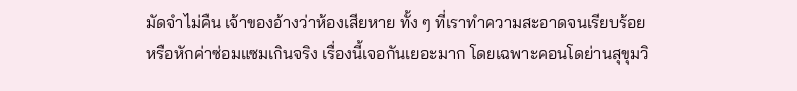มัดจำไม่คืน เจ้าของอ้างว่าห้องเสียหาย ทั้ง ๆ ที่เราทำความสะอาดจนเรียบร้อย หรือหักค่าซ่อมแซมเกินจริง เรื่องนี้เจอกันเยอะมาก โดยเฉพาะคอนโดย่านสุขุมวิ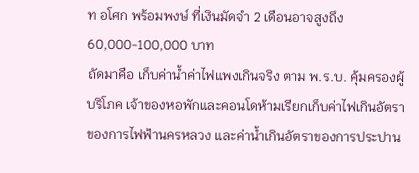ท อโศก พร้อมพงษ์ ที่เงินมัดจำ 2 เดือนอาจสูงถึง 60,000-100,000 บาท
ถัดมาคือ เก็บค่าน้ำค่าไฟแพงเกินจริง ตาม พ.ร.บ. คุ้มครองผู้บริโภค เจ้าของหอพักและคอนโดห้ามเรียกเก็บค่าไฟเกินอัตราของการไฟฟ้านครหลวง และค่าน้ำเกินอัตราของการประปาน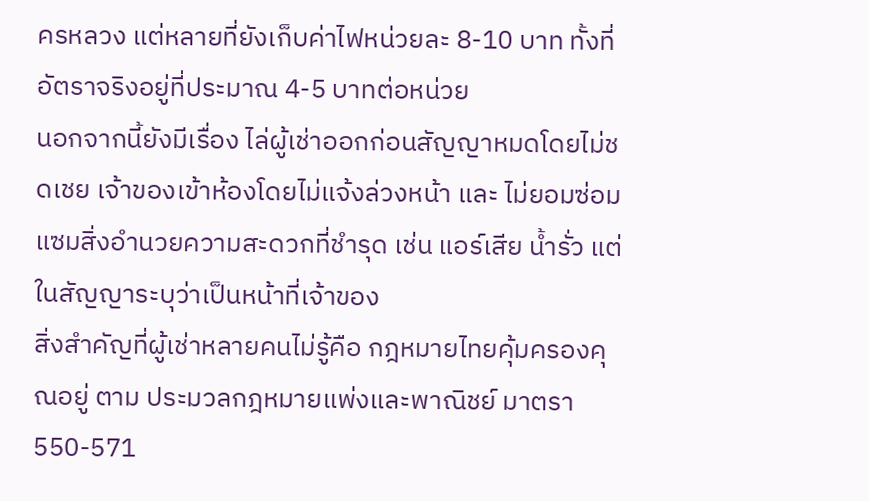ครหลวง แต่หลายที่ยังเก็บค่าไฟหน่วยละ 8-10 บาท ทั้งที่อัตราจริงอยู่ที่ประมาณ 4-5 บาทต่อหน่วย
นอกจากนี้ยังมีเรื่อง ไล่ผู้เช่าออกก่อนสัญญาหมดโดยไม่ชดเชย เจ้าของเข้าห้องโดยไม่แจ้งล่วงหน้า และ ไม่ยอมซ่อมแซมสิ่งอำนวยความสะดวกที่ชำรุด เช่น แอร์เสีย น้ำรั่ว แต่ในสัญญาระบุว่าเป็นหน้าที่เจ้าของ
สิ่งสำคัญที่ผู้เช่าหลายคนไม่รู้คือ กฎหมายไทยคุ้มครองคุณอยู่ ตาม ประมวลกฎหมายแพ่งและพาณิชย์ มาตรา 550-571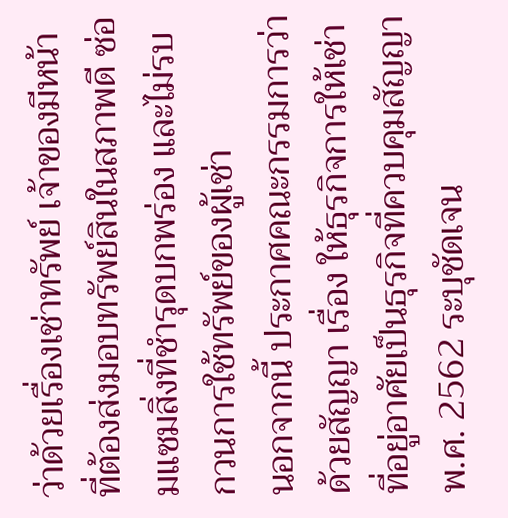ว่าด้วยเรื่องเช่าทรัพย์ เจ้าของมีหน้าที่ต้องส่งมอบทรัพย์สินในสภาพดี ซ่อมแซมสิ่งที่ชำรุดบกพร่อง และไม่รบกวนการใช้ทรัพย์ของผู้เช่า
นอกจากนี้ ประกาศคณะกรรมการว่าด้วยสัญญา เรื่อง ให้ธุรกิจการให้เช่าที่อยู่อาศัยเป็นธุรกิจที่ควบคุมสัญญา พ.ศ. 2562 ระบุชัดเจน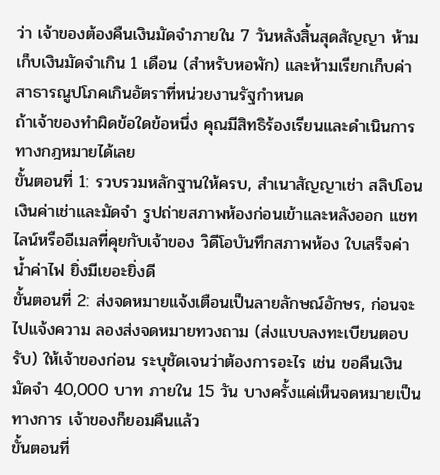ว่า เจ้าของต้องคืนเงินมัดจำภายใน 7 วันหลังสิ้นสุดสัญญา ห้ามเก็บเงินมัดจำเกิน 1 เดือน (สำหรับหอพัก) และห้ามเรียกเก็บค่าสาธารณูปโภคเกินอัตราที่หน่วยงานรัฐกำหนด
ถ้าเจ้าของทำผิดข้อใดข้อหนึ่ง คุณมีสิทธิร้องเรียนและดำเนินการทางกฎหมายได้เลย
ขั้นตอนที่ 1: รวบรวมหลักฐานให้ครบ, สำเนาสัญญาเช่า สลิปโอนเงินค่าเช่าและมัดจำ รูปถ่ายสภาพห้องก่อนเข้าและหลังออก แชทไลน์หรืออีเมลที่คุยกับเจ้าของ วิดีโอบันทึกสภาพห้อง ใบเสร็จค่าน้ำค่าไฟ ยิ่งมีเยอะยิ่งดี
ขั้นตอนที่ 2: ส่งจดหมายแจ้งเตือนเป็นลายลักษณ์อักษร, ก่อนจะไปแจ้งความ ลองส่งจดหมายทวงถาม (ส่งแบบลงทะเบียนตอบรับ) ให้เจ้าของก่อน ระบุชัดเจนว่าต้องการอะไร เช่น ขอคืนเงินมัดจำ 40,000 บาท ภายใน 15 วัน บางครั้งแค่เห็นจดหมายเป็นทางการ เจ้าของก็ยอมคืนแล้ว
ขั้นตอนที่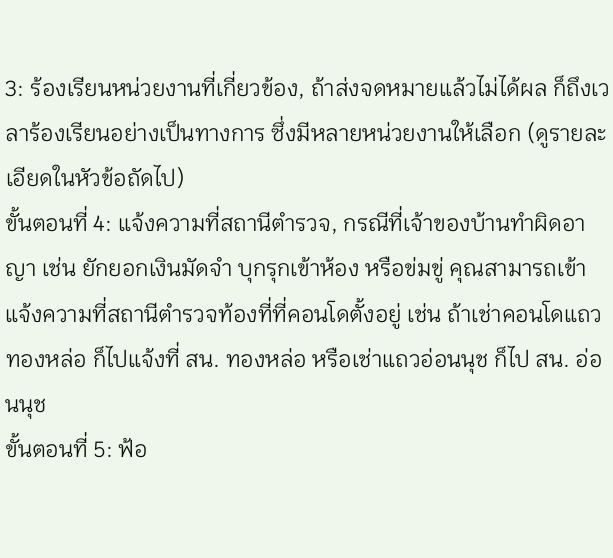3: ร้องเรียนหน่วยงานที่เกี่ยวข้อง, ถ้าส่งจดหมายแล้วไม่ได้ผล ก็ถึงเวลาร้องเรียนอย่างเป็นทางการ ซึ่งมีหลายหน่วยงานให้เลือก (ดูรายละเอียดในหัวข้อถัดไป)
ขั้นตอนที่ 4: แจ้งความที่สถานีตำรวจ, กรณีที่เจ้าของบ้านทำผิดอาญา เช่น ยักยอกเงินมัดจำ บุกรุกเข้าห้อง หรือข่มขู่ คุณสามารถเข้าแจ้งความที่สถานีตำรวจท้องที่ที่คอนโดตั้งอยู่ เช่น ถ้าเช่าคอนโดแถวทองหล่อ ก็ไปแจ้งที่ สน. ทองหล่อ หรือเช่าแถวอ่อนนุช ก็ไป สน. อ่อนนุช
ขั้นตอนที่ 5: ฟ้อ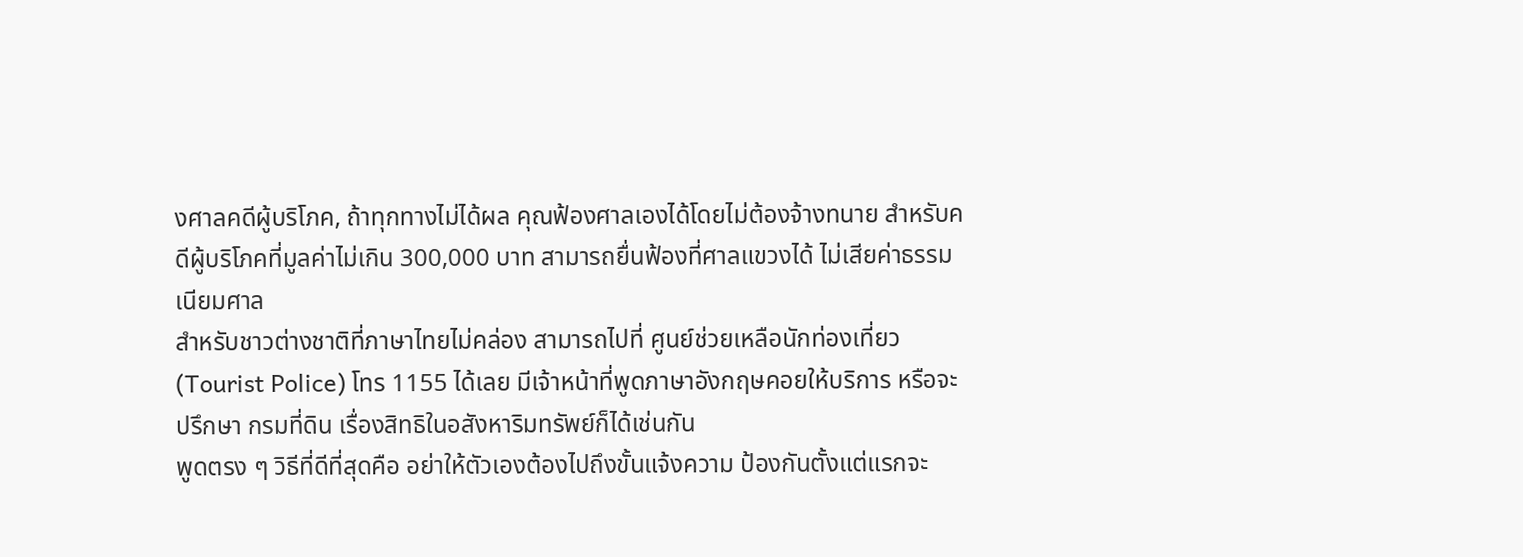งศาลคดีผู้บริโภค, ถ้าทุกทางไม่ได้ผล คุณฟ้องศาลเองได้โดยไม่ต้องจ้างทนาย สำหรับคดีผู้บริโภคที่มูลค่าไม่เกิน 300,000 บาท สามารถยื่นฟ้องที่ศาลแขวงได้ ไม่เสียค่าธรรมเนียมศาล
สำหรับชาวต่างชาติที่ภาษาไทยไม่คล่อง สามารถไปที่ ศูนย์ช่วยเหลือนักท่องเที่ยว (Tourist Police) โทร 1155 ได้เลย มีเจ้าหน้าที่พูดภาษาอังกฤษคอยให้บริการ หรือจะปรึกษา กรมที่ดิน เรื่องสิทธิในอสังหาริมทรัพย์ก็ได้เช่นกัน
พูดตรง ๆ วิธีที่ดีที่สุดคือ อย่าให้ตัวเองต้องไปถึงขั้นแจ้งความ ป้องกันตั้งแต่แรกจะ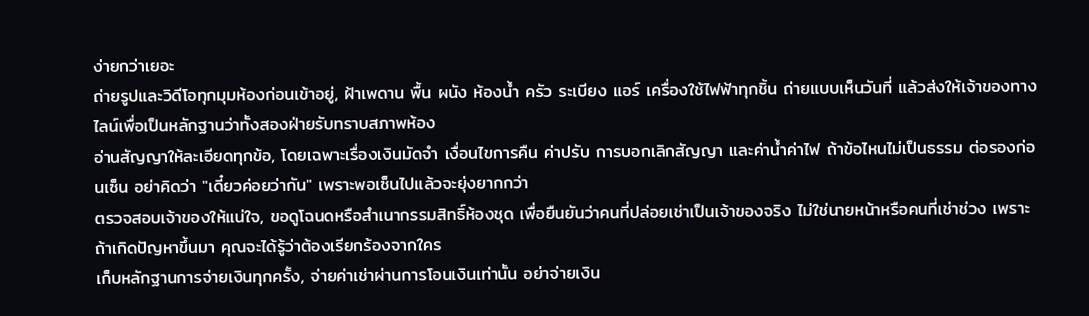ง่ายกว่าเยอะ
ถ่ายรูปและวิดีโอทุกมุมห้องก่อนเข้าอยู่, ฝ้าเพดาน พื้น ผนัง ห้องน้ำ ครัว ระเบียง แอร์ เครื่องใช้ไฟฟ้าทุกชิ้น ถ่ายแบบเห็นวันที่ แล้วส่งให้เจ้าของทางไลน์เพื่อเป็นหลักฐานว่าทั้งสองฝ่ายรับทราบสภาพห้อง
อ่านสัญญาให้ละเอียดทุกข้อ, โดยเฉพาะเรื่องเงินมัดจำ เงื่อนไขการคืน ค่าปรับ การบอกเลิกสัญญา และค่าน้ำค่าไฟ ถ้าข้อไหนไม่เป็นธรรม ต่อรองก่อนเซ็น อย่าคิดว่า "เดี๋ยวค่อยว่ากัน" เพราะพอเซ็นไปแล้วจะยุ่งยากกว่า
ตรวจสอบเจ้าของให้แน่ใจ, ขอดูโฉนดหรือสำเนากรรมสิทธิ์ห้องชุด เพื่อยืนยันว่าคนที่ปล่อยเช่าเป็นเจ้าของจริง ไม่ใช่นายหน้าหรือคนที่เช่าช่วง เพราะถ้าเกิดปัญหาขึ้นมา คุณจะได้รู้ว่าต้องเรียกร้องจากใคร
เก็บหลักฐานการจ่ายเงินทุกครั้ง, จ่ายค่าเช่าผ่านการโอนเงินเท่านั้น อย่าจ่ายเงิน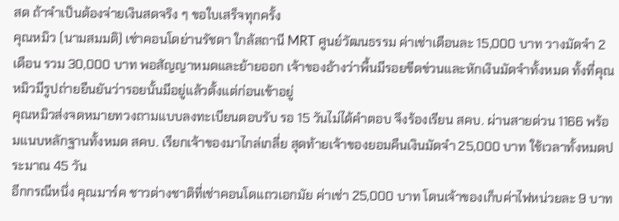สด ถ้าจำเป็นต้องจ่ายเงินสดจริง ๆ ขอใบเสร็จทุกครั้ง
คุณหมิว (นามสมมติ) เช่าคอนโดย่านรัชดา ใกล้สถานี MRT ศูนย์วัฒนธรรม ค่าเช่าเดือนละ 15,000 บาท วางมัดจำ 2 เดือน รวม 30,000 บาท พอสัญญาหมดและย้ายออก เจ้าของอ้างว่าพื้นมีรอยขีดข่วนและหักเงินมัดจำทั้งหมด ทั้งที่คุณหมิวมีรูปถ่ายยืนยันว่ารอยนั้นมีอยู่แล้วตั้งแต่ก่อนเข้าอยู่
คุณหมิวส่งจดหมายทวงถามแบบลงทะเบียนตอบรับ รอ 15 วันไม่ได้คำตอบ จึงร้องเรียน สคบ. ผ่านสายด่วน 1166 พร้อมแนบหลักฐานทั้งหมด สคบ. เรียกเจ้าของมาไกล่เกลี่ย สุดท้ายเจ้าของยอมคืนเงินมัดจำ 25,000 บาท ใช้เวลาทั้งหมดประมาณ 45 วัน
อีกกรณีหนึ่ง คุณมาร์ค ชาวต่างชาติที่เช่าคอนโดแถวเอกมัย ค่าเช่า 25,000 บาท โดนเจ้าของเก็บค่าไฟหน่วยละ 9 บาท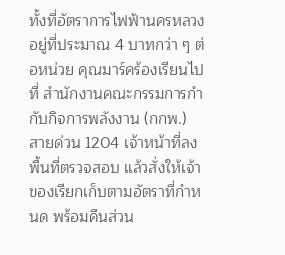ทั้งที่อัตราการไฟฟ้านครหลวงอยู่ที่ประมาณ 4 บาทกว่า ๆ ต่อหน่วย คุณมาร์คร้องเรียนไปที่ สำนักงานคณะกรรมการกำกับกิจการพลังงาน (กกพ.) สายด่วน 1204 เจ้าหน้าที่ลงพื้นที่ตรวจสอบ แล้วสั่งให้เจ้าของเรียกเก็บตามอัตราที่กำหนด พร้อมคืนส่วน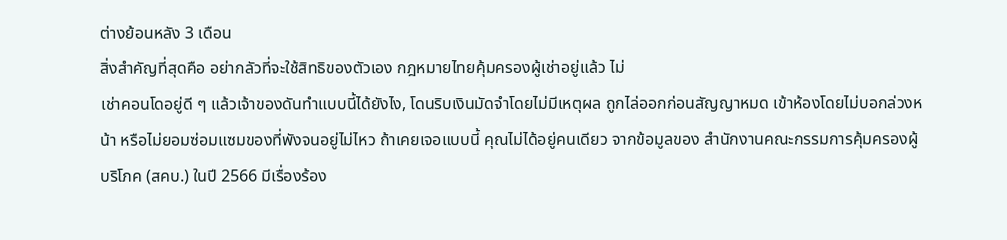ต่างย้อนหลัง 3 เดือน
สิ่งสำคัญที่สุดคือ อย่ากลัวที่จะใช้สิทธิของตัวเอง กฎหมายไทยคุ้มครองผู้เช่าอยู่แล้ว ไม่
เช่าคอนโดอยู่ดี ๆ แล้วเจ้าของดันทำแบบนี้ได้ยังไง, โดนริบเงินมัดจำโดยไม่มีเหตุผล ถูกไล่ออกก่อนสัญญาหมด เข้าห้องโดยไม่บอกล่วงหน้า หรือไม่ยอมซ่อมแซมของที่พังจนอยู่ไม่ไหว ถ้าเคยเจอแบบนี้ คุณไม่ได้อยู่คนเดียว จากข้อมูลของ สำนักงานคณะกรรมการคุ้มครองผู้บริโภค (สคบ.) ในปี 2566 มีเรื่องร้อง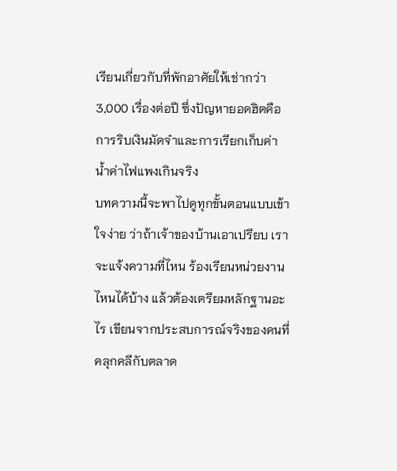เรียนเกี่ยวกับที่พักอาศัยให้เช่ากว่า 3,000 เรื่องต่อปี ซึ่งปัญหายอดฮิตคือการริบเงินมัดจำและการเรียกเก็บค่าน้ำค่าไฟแพงเกินจริง
บทความนี้จะพาไปดูทุกขั้นตอนแบบเข้าใจง่าย ว่าถ้าเจ้าของบ้านเอาเปรียบ เราจะแจ้งความที่ไหน ร้องเรียนหน่วยงานไหนได้บ้าง แล้วต้องเตรียมหลักฐานอะไร เขียนจากประสบการณ์จริงของคนที่คลุกคลีกับตลาด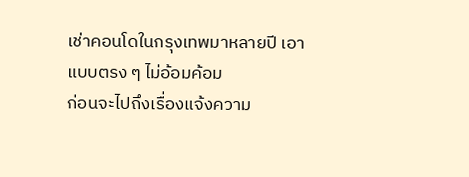เช่าคอนโดในกรุงเทพมาหลายปี เอาแบบตรง ๆ ไม่อ้อมค้อม
ก่อนจะไปถึงเรื่องแจ้งความ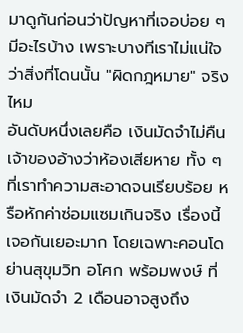มาดูกันก่อนว่าปัญหาที่เจอบ่อย ๆ มีอะไรบ้าง เพราะบางทีเราไม่แน่ใจว่าสิ่งที่โดนนั้น "ผิดกฎหมาย" จริงไหม
อันดับหนึ่งเลยคือ เงินมัดจำไม่คืน เจ้าของอ้างว่าห้องเสียหาย ทั้ง ๆ ที่เราทำความสะอาดจนเรียบร้อย หรือหักค่าซ่อมแซมเกินจริง เรื่องนี้เจอกันเยอะมาก โดยเฉพาะคอนโดย่านสุขุมวิท อโศก พร้อมพงษ์ ที่เงินมัดจำ 2 เดือนอาจสูงถึง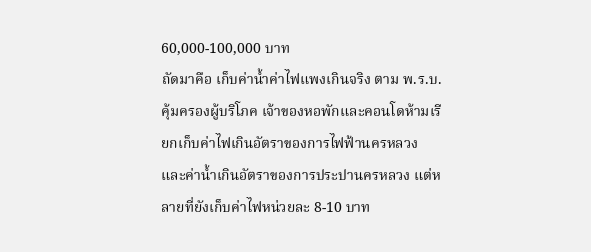60,000-100,000 บาท
ถัดมาคือ เก็บค่าน้ำค่าไฟแพงเกินจริง ตาม พ.ร.บ. คุ้มครองผู้บริโภค เจ้าของหอพักและคอนโดห้ามเรียกเก็บค่าไฟเกินอัตราของการไฟฟ้านครหลวง และค่าน้ำเกินอัตราของการประปานครหลวง แต่หลายที่ยังเก็บค่าไฟหน่วยละ 8-10 บาท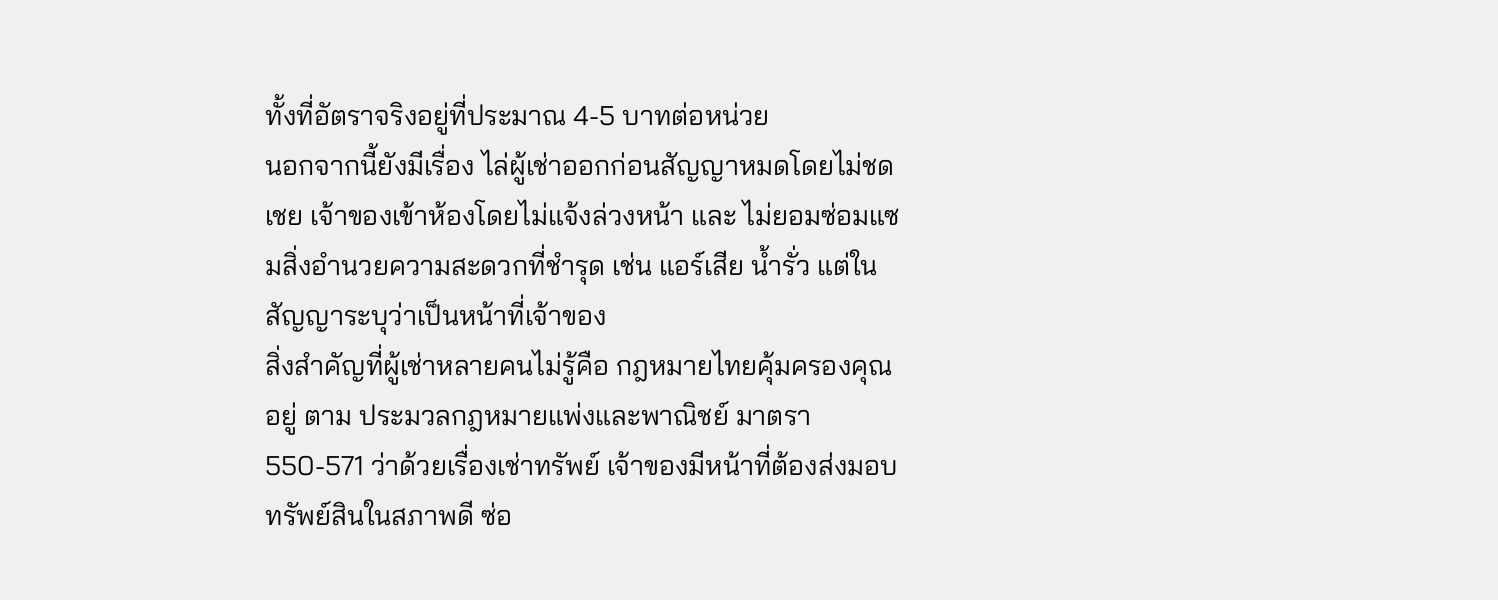ทั้งที่อัตราจริงอยู่ที่ประมาณ 4-5 บาทต่อหน่วย
นอกจากนี้ยังมีเรื่อง ไล่ผู้เช่าออกก่อนสัญญาหมดโดยไม่ชดเชย เจ้าของเข้าห้องโดยไม่แจ้งล่วงหน้า และ ไม่ยอมซ่อมแซมสิ่งอำนวยความสะดวกที่ชำรุด เช่น แอร์เสีย น้ำรั่ว แต่ในสัญญาระบุว่าเป็นหน้าที่เจ้าของ
สิ่งสำคัญที่ผู้เช่าหลายคนไม่รู้คือ กฎหมายไทยคุ้มครองคุณอยู่ ตาม ประมวลกฎหมายแพ่งและพาณิชย์ มาตรา 550-571 ว่าด้วยเรื่องเช่าทรัพย์ เจ้าของมีหน้าที่ต้องส่งมอบทรัพย์สินในสภาพดี ซ่อ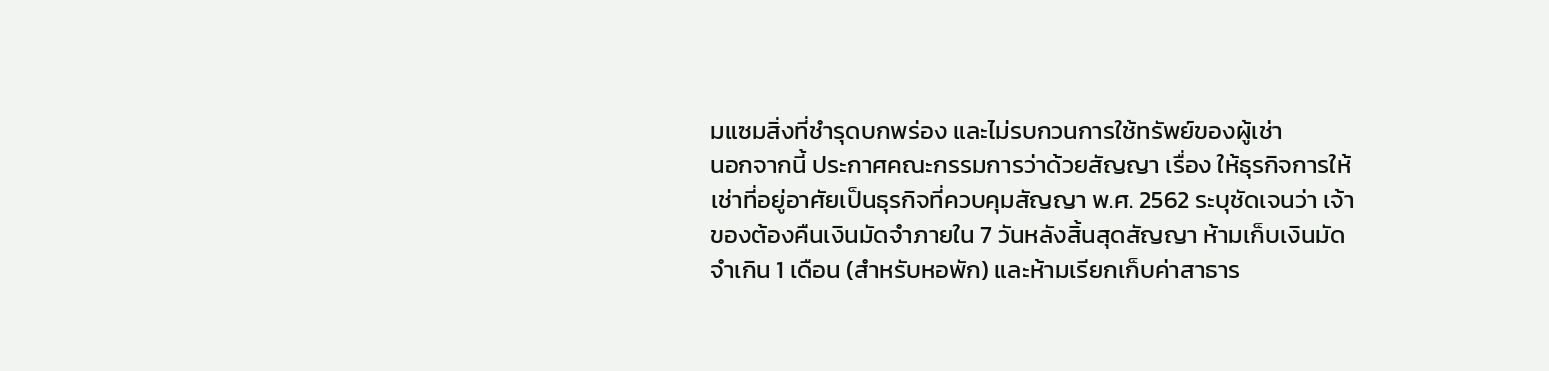มแซมสิ่งที่ชำรุดบกพร่อง และไม่รบกวนการใช้ทรัพย์ของผู้เช่า
นอกจากนี้ ประกาศคณะกรรมการว่าด้วยสัญญา เรื่อง ให้ธุรกิจการให้เช่าที่อยู่อาศัยเป็นธุรกิจที่ควบคุมสัญญา พ.ศ. 2562 ระบุชัดเจนว่า เจ้าของต้องคืนเงินมัดจำภายใน 7 วันหลังสิ้นสุดสัญญา ห้ามเก็บเงินมัดจำเกิน 1 เดือน (สำหรับหอพัก) และห้ามเรียกเก็บค่าสาธาร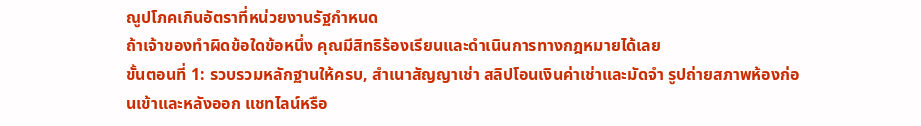ณูปโภคเกินอัตราที่หน่วยงานรัฐกำหนด
ถ้าเจ้าของทำผิดข้อใดข้อหนึ่ง คุณมีสิทธิร้องเรียนและดำเนินการทางกฎหมายได้เลย
ขั้นตอนที่ 1: รวบรวมหลักฐานให้ครบ, สำเนาสัญญาเช่า สลิปโอนเงินค่าเช่าและมัดจำ รูปถ่ายสภาพห้องก่อนเข้าและหลังออก แชทไลน์หรือ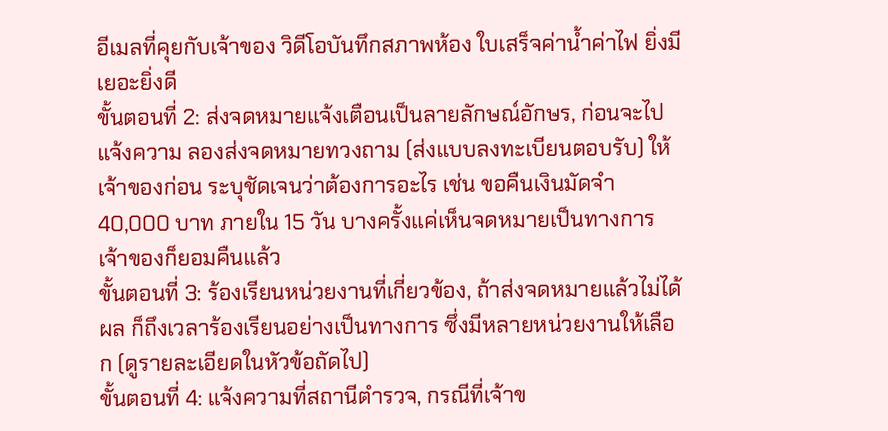อีเมลที่คุยกับเจ้าของ วิดีโอบันทึกสภาพห้อง ใบเสร็จค่าน้ำค่าไฟ ยิ่งมีเยอะยิ่งดี
ขั้นตอนที่ 2: ส่งจดหมายแจ้งเตือนเป็นลายลักษณ์อักษร, ก่อนจะไปแจ้งความ ลองส่งจดหมายทวงถาม (ส่งแบบลงทะเบียนตอบรับ) ให้เจ้าของก่อน ระบุชัดเจนว่าต้องการอะไร เช่น ขอคืนเงินมัดจำ 40,000 บาท ภายใน 15 วัน บางครั้งแค่เห็นจดหมายเป็นทางการ เจ้าของก็ยอมคืนแล้ว
ขั้นตอนที่ 3: ร้องเรียนหน่วยงานที่เกี่ยวข้อง, ถ้าส่งจดหมายแล้วไม่ได้ผล ก็ถึงเวลาร้องเรียนอย่างเป็นทางการ ซึ่งมีหลายหน่วยงานให้เลือก (ดูรายละเอียดในหัวข้อถัดไป)
ขั้นตอนที่ 4: แจ้งความที่สถานีตำรวจ, กรณีที่เจ้าข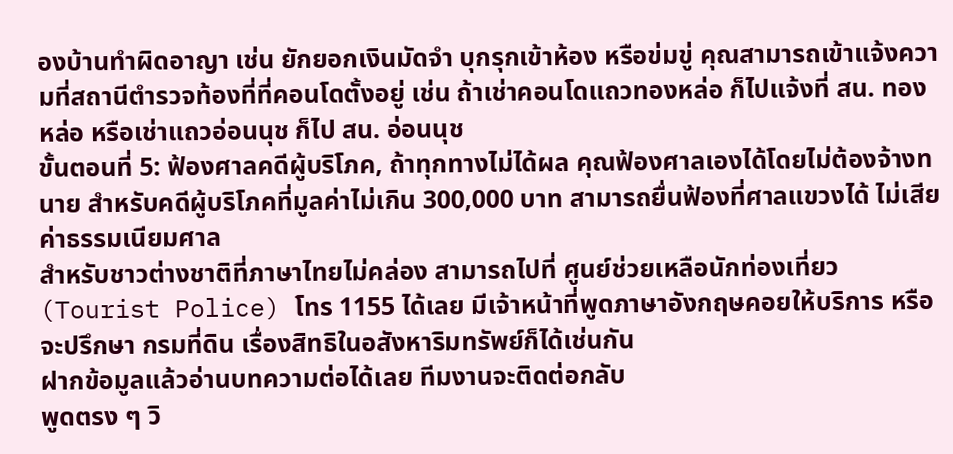องบ้านทำผิดอาญา เช่น ยักยอกเงินมัดจำ บุกรุกเข้าห้อง หรือข่มขู่ คุณสามารถเข้าแจ้งความที่สถานีตำรวจท้องที่ที่คอนโดตั้งอยู่ เช่น ถ้าเช่าคอนโดแถวทองหล่อ ก็ไปแจ้งที่ สน. ทองหล่อ หรือเช่าแถวอ่อนนุช ก็ไป สน. อ่อนนุช
ขั้นตอนที่ 5: ฟ้องศาลคดีผู้บริโภค, ถ้าทุกทางไม่ได้ผล คุณฟ้องศาลเองได้โดยไม่ต้องจ้างทนาย สำหรับคดีผู้บริโภคที่มูลค่าไม่เกิน 300,000 บาท สามารถยื่นฟ้องที่ศาลแขวงได้ ไม่เสียค่าธรรมเนียมศาล
สำหรับชาวต่างชาติที่ภาษาไทยไม่คล่อง สามารถไปที่ ศูนย์ช่วยเหลือนักท่องเที่ยว (Tourist Police) โทร 1155 ได้เลย มีเจ้าหน้าที่พูดภาษาอังกฤษคอยให้บริการ หรือจะปรึกษา กรมที่ดิน เรื่องสิทธิในอสังหาริมทรัพย์ก็ได้เช่นกัน
ฝากข้อมูลแล้วอ่านบทความต่อได้เลย ทีมงานจะติดต่อกลับ
พูดตรง ๆ วิ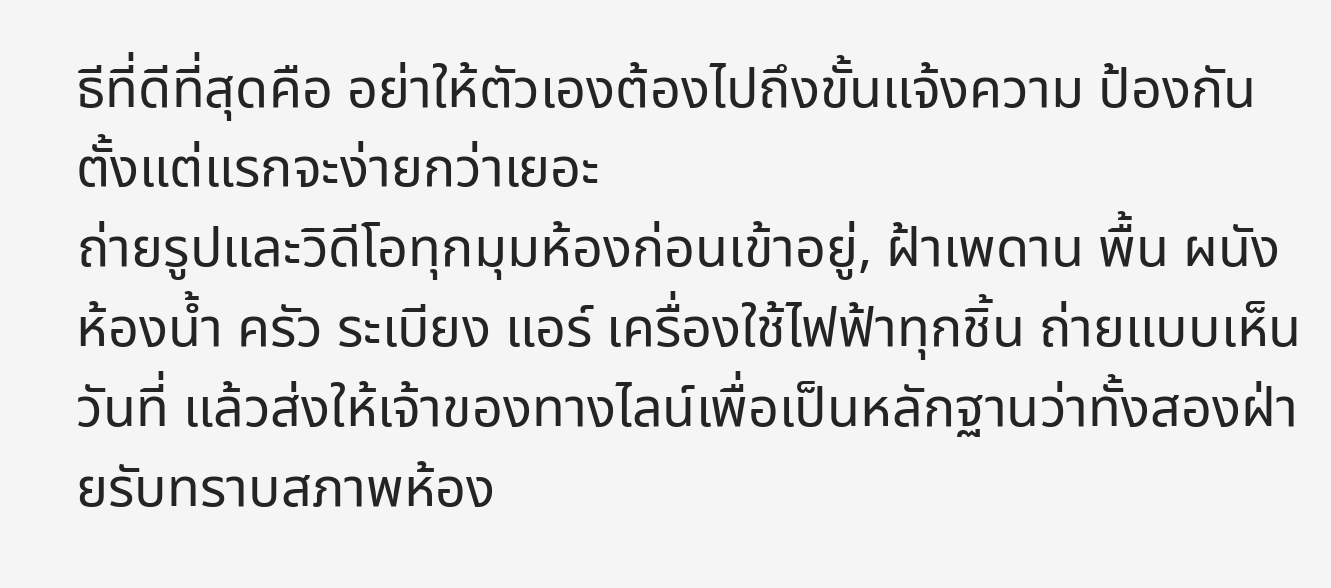ธีที่ดีที่สุดคือ อย่าให้ตัวเองต้องไปถึงขั้นแจ้งความ ป้องกันตั้งแต่แรกจะง่ายกว่าเยอะ
ถ่ายรูปและวิดีโอทุกมุมห้องก่อนเข้าอยู่, ฝ้าเพดาน พื้น ผนัง ห้องน้ำ ครัว ระเบียง แอร์ เครื่องใช้ไฟฟ้าทุกชิ้น ถ่ายแบบเห็นวันที่ แล้วส่งให้เจ้าของทางไลน์เพื่อเป็นหลักฐานว่าทั้งสองฝ่ายรับทราบสภาพห้อง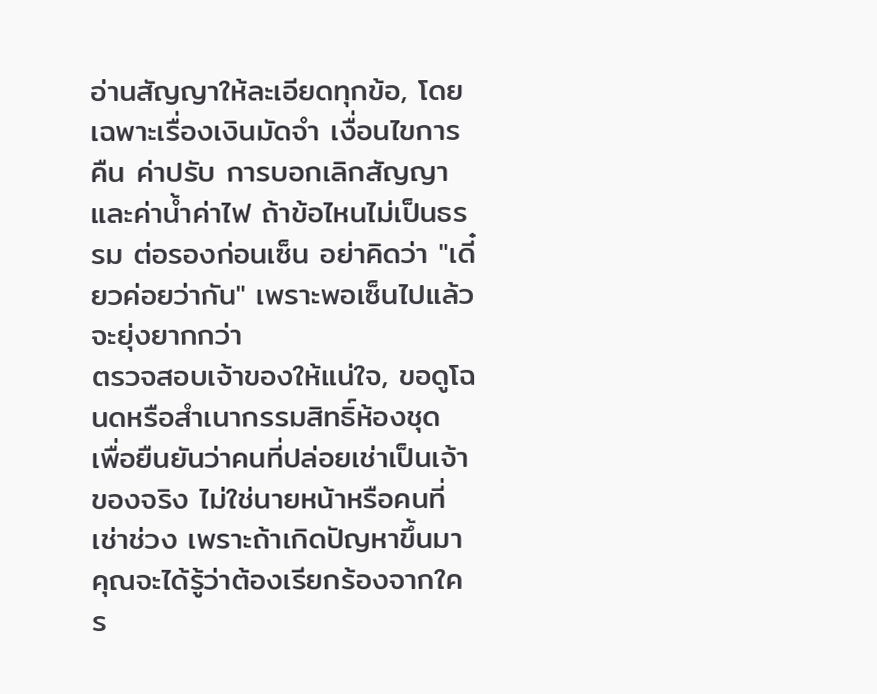อ่านสัญญาให้ละเอียดทุกข้อ, โดยเฉพาะเรื่องเงินมัดจำ เงื่อนไขการคืน ค่าปรับ การบอกเลิกสัญญา และค่าน้ำค่าไฟ ถ้าข้อไหนไม่เป็นธรรม ต่อรองก่อนเซ็น อย่าคิดว่า "เดี๋ยวค่อยว่ากัน" เพราะพอเซ็นไปแล้วจะยุ่งยากกว่า
ตรวจสอบเจ้าของให้แน่ใจ, ขอดูโฉนดหรือสำเนากรรมสิทธิ์ห้องชุด เพื่อยืนยันว่าคนที่ปล่อยเช่าเป็นเจ้าของจริง ไม่ใช่นายหน้าหรือคนที่เช่าช่วง เพราะถ้าเกิดปัญหาขึ้นมา คุณจะได้รู้ว่าต้องเรียกร้องจากใคร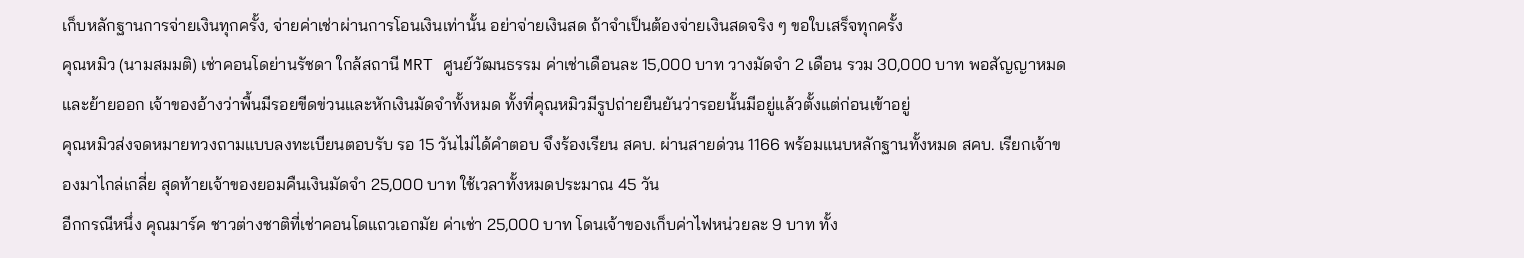เก็บหลักฐานการจ่ายเงินทุกครั้ง, จ่ายค่าเช่าผ่านการโอนเงินเท่านั้น อย่าจ่ายเงินสด ถ้าจำเป็นต้องจ่ายเงินสดจริง ๆ ขอใบเสร็จทุกครั้ง
คุณหมิว (นามสมมติ) เช่าคอนโดย่านรัชดา ใกล้สถานี MRT ศูนย์วัฒนธรรม ค่าเช่าเดือนละ 15,000 บาท วางมัดจำ 2 เดือน รวม 30,000 บาท พอสัญญาหมดและย้ายออก เจ้าของอ้างว่าพื้นมีรอยขีดข่วนและหักเงินมัดจำทั้งหมด ทั้งที่คุณหมิวมีรูปถ่ายยืนยันว่ารอยนั้นมีอยู่แล้วตั้งแต่ก่อนเข้าอยู่
คุณหมิวส่งจดหมายทวงถามแบบลงทะเบียนตอบรับ รอ 15 วันไม่ได้คำตอบ จึงร้องเรียน สคบ. ผ่านสายด่วน 1166 พร้อมแนบหลักฐานทั้งหมด สคบ. เรียกเจ้าของมาไกล่เกลี่ย สุดท้ายเจ้าของยอมคืนเงินมัดจำ 25,000 บาท ใช้เวลาทั้งหมดประมาณ 45 วัน
อีกกรณีหนึ่ง คุณมาร์ค ชาวต่างชาติที่เช่าคอนโดแถวเอกมัย ค่าเช่า 25,000 บาท โดนเจ้าของเก็บค่าไฟหน่วยละ 9 บาท ทั้ง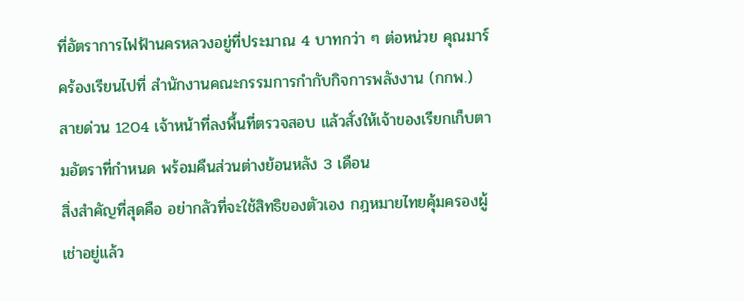ที่อัตราการไฟฟ้านครหลวงอยู่ที่ประมาณ 4 บาทกว่า ๆ ต่อหน่วย คุณมาร์คร้องเรียนไปที่ สำนักงานคณะกรรมการกำกับกิจการพลังงาน (กกพ.) สายด่วน 1204 เจ้าหน้าที่ลงพื้นที่ตรวจสอบ แล้วสั่งให้เจ้าของเรียกเก็บตามอัตราที่กำหนด พร้อมคืนส่วนต่างย้อนหลัง 3 เดือน
สิ่งสำคัญที่สุดคือ อย่ากลัวที่จะใช้สิทธิของตัวเอง กฎหมายไทยคุ้มครองผู้เช่าอยู่แล้ว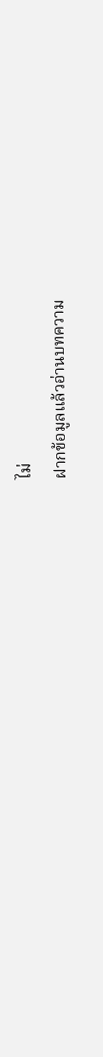ไม่
ฝากข้อมูลแล้วอ่านบทความ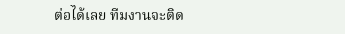ต่อได้เลย ทีมงานจะติด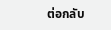ต่อกลับ